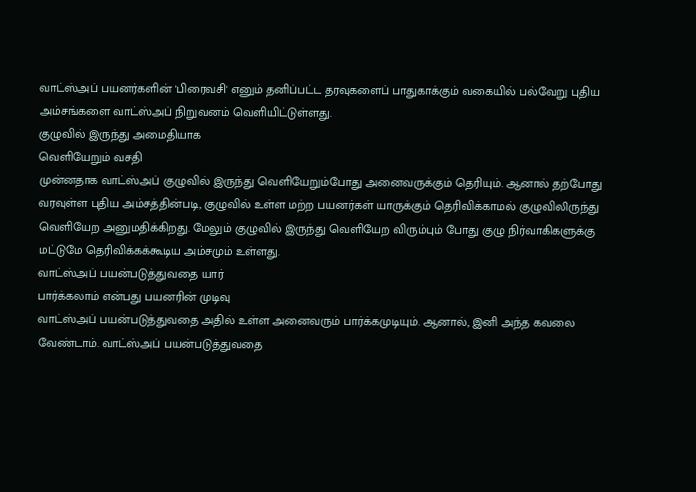வாட்ஸ்அப் பயனர்களின் 'பிரைவசி' எனும் தனிப்பட்ட தரவுகளைப் பாதுகாக்கும் வகையில் பல்வேறு புதிய அம்சங்களை வாட்ஸ்அப் நிறுவனம் வெளியிட்டுள்ளது.
குழுவில் இருந்து அமைதியாக
வெளியேறும் வசதி
முன்னதாக வாட்ஸ்அப் குழுவில் இருந்து வெளியேறும்போது அனைவருக்கும் தெரியும். ஆனால் தற்போது வரவுள்ள புதிய அம்சத்தின்படி, குழுவில் உள்ள மற்ற பயனர்கள் யாருக்கும் தெரிவிக்காமல் குழுவிலிருந்து வெளியேற அனுமதிக்கிறது. மேலும் குழுவில் இருந்து வெளியேற விரும்பும் போது குழு நிர்வாகிகளுக்கு மட்டுமே தெரிவிக்கக்கூடிய அம்சமும் உள்ளது.
வாட்ஸ்அப் பயன்படுத்துவதை யார்
பார்க்கலாம் என்பது பயனரின் முடிவு
வாட்ஸ்அப் பயன்படுத்துவதை அதில் உள்ள அனைவரும் பார்க்கமுடியும். ஆனால், இனி அந்த கவலை வேண்டாம். வாட்ஸ்அப் பயன்படுத்துவதை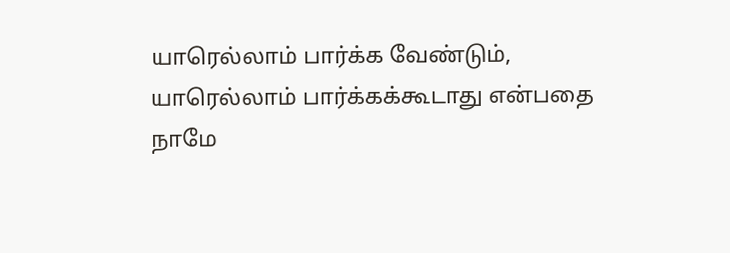யாரெல்லாம் பார்க்க வேண்டும், யாரெல்லாம் பார்க்கக்கூடாது என்பதை நாமே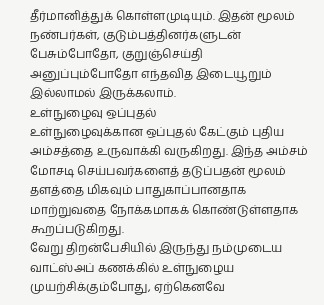தீர்மானித்துக் கொள்ளமுடியும். இதன் மூலம் நண்பர்கள், குடும்பத்தினர்களுடன் பேசும்போதோ, குறுஞ்செய்தி அனுப்பும்போதோ எந்தவித இடையூறும் இல்லாமல் இருக்கலாம்.
உள்நுழைவு ஒப்புதல்
உள்நுழைவுக்கான ஒப்புதல் கேட்கும் புதிய அம்சத்தை உருவாக்கி வருகிறது. இந்த அம்சம் மோசடி செய்பவர்களைத் தடுப்பதன் மூலம் தளத்தை மிகவும் பாதுகாப்பானதாக மாற்றுவதை நோக்கமாகக் கொண்டுள்ளதாக கூறப்படுகிறது.
வேறு திறன்பேசியில் இருந்து நம்முடைய வாட்ஸ்அப் கணக்கில் உள்நுழைய முயற்சிக்கும்போது, ஏற்கெனவே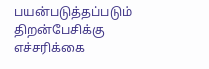பயன்படுத்தப்படும் திறன்பேசிக்கு எச்சரிக்கை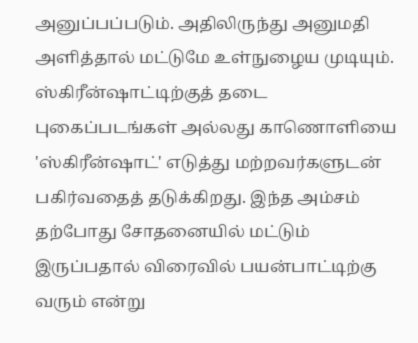அனுப்பப்படும். அதிலிருந்து அனுமதி அளித்தால் மட்டுமே உள்நுழைய முடியும்.
ஸ்கிரீன்ஷாட்டிற்குத் தடை
புகைப்படங்கள் அல்லது காணொளியை 'ஸ்கிரீன்ஷாட்' எடுத்து மற்றவர்களுடன் பகிர்வதைத் தடுக்கிறது. இந்த அம்சம் தற்போது சோதனையில் மட்டும் இருப்பதால் விரைவில் பயன்பாட்டிற்கு வரும் என்று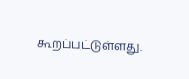கூறப்பட்டுள்ளது.